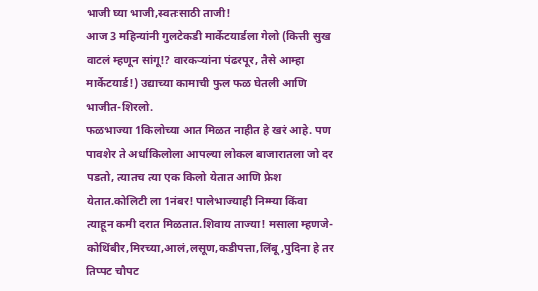भाजी घ्या भाजी,स्वतःसाठी ताजी!
आज 3 महिन्यांनी गुलटेकडी मार्केटयार्डला गेलो (कित्ती सुख वाटलं म्हणून सांगू!? वारकऱ्यांना पंढरपूर, तैसे आम्हा मार्केटयार्ड!) उद्याच्या कामाची फुल फळ घेतली आणि भाजीत-शिरलो.
फळभाज्या 1किलोच्या आत मिळत नाहीत हे खरं आहे. पण पावशेर ते अर्धाकिलोला आपल्या लोकल बाजारातला जो दर पडतो, त्यातच त्या एक किलो येतात आणि फ्रेश येतात.कोलिटी ला 1नंबर! पालेभाज्याही निम्म्या किंवा त्याहून कमी दरात मिळतात.शिवाय ताज्या! मसाला म्हणजे-कोथिंबीर,मिरच्या,आलं,लसूण,कडीपत्ता,लिंबू ,पुदिना हे तर तिप्पट चौपट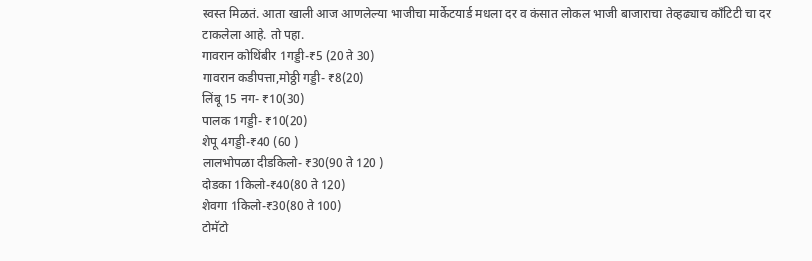स्वस्त मिळतं. आता खाली आज आणलेल्या भाजीचा मार्केटयार्ड मधला दर व कंसात लोकल भाजी बाजाराचा तेव्हढ्याच काँटिटी चा दर टाकलेला आहे. तो पहा.
गावरान कोथिंबीर 1गड्डी-₹5 (20 ते 30)
गावरान कडीपत्ता,मोठ्ठी गड्डी- ₹8(20)
लिंबू 15 नग- ₹10(30)
पालक 1गड्डी- ₹10(20)
शेपू 4गड्डी-₹40 (60 )
लालभोपळा दीडकिलो- ₹30(90 ते 120 )
दोडका 1किलो-₹40(80 ते 120)
शेवगा 1किलो-₹30(80 ते 100)
टोमॅटो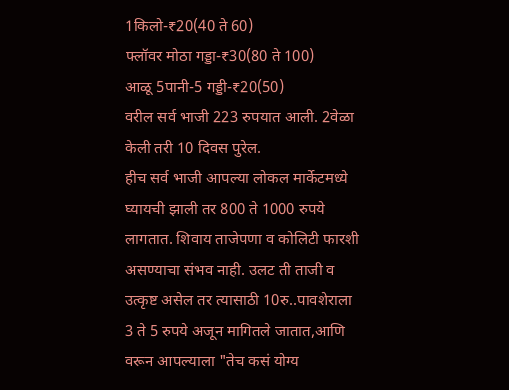1किलो-₹20(40 ते 60)
फ्लॉवर मोठा गड्डा-₹30(80 ते 100)
आळू 5पानी-5 गड्डी-₹20(50)
वरील सर्व भाजी 223 रुपयात आली. 2वेळा केली तरी 10 दिवस पुरेल.
हीच सर्व भाजी आपल्या लोकल मार्केटमध्ये घ्यायची झाली तर 800 ते 1000 रुपये लागतात. शिवाय ताजेपणा व कोलिटी फारशी असण्याचा संभव नाही. उलट ती ताजी व उत्कृष्ट असेल तर त्यासाठी 10रु..पावशेराला 3 ते 5 रुपये अजून मागितले जातात,आणि वरून आपल्याला "तेच कसं योग्य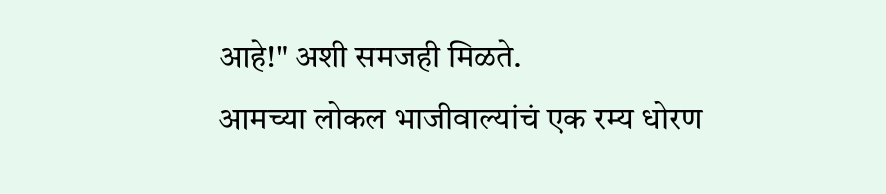आहे!" अशी समजही मिळते.
आमच्या लोकल भाजीवाल्यांचं एक रम्य धोरण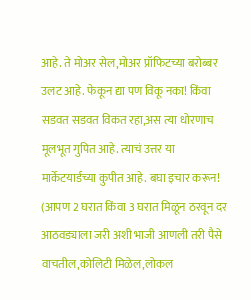आहे. ते मोअर सेल,मोअर प्रॉफिटच्या बरोब्बर उलट आहे. फेकून द्या पण विकू नका! किंवा सडवत सडवत विकत रहा,अस त्या धोरणाच मूलभूत गुपित आहे. त्याचं उत्तर या मार्केटयार्डच्या कुपीत आहे. बघा इचार करून!
(आपण 2 घरात किंवा 3 घरात मिळून ठरवून दर आठवड्याला जरी अशी भाजी आणली तरी पैसे वाचतील,कोलिटी मिळेल,लोकल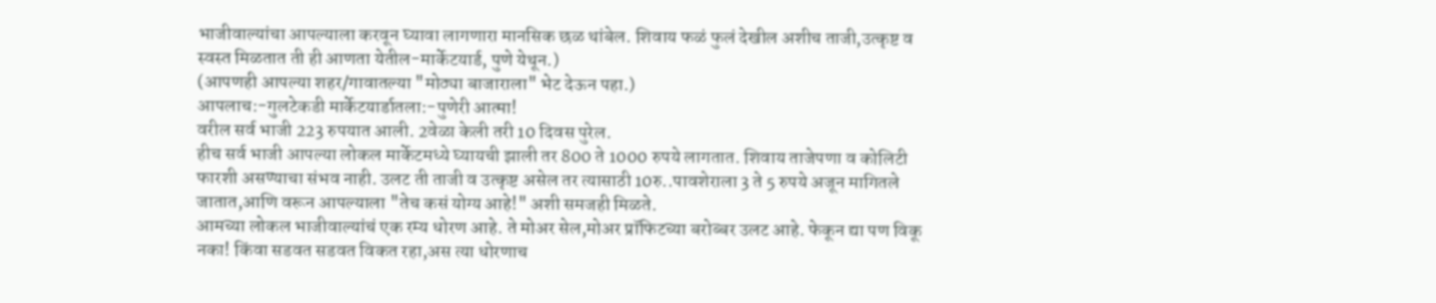भाजीवाल्यांचा आपल्याला करवून घ्यावा लागणारा मानसिक छळ थांबेल. शिवाय फळं फुलं देखील अशीच ताजी,उत्कृष्ट व स्वस्त मिळतात ती ही आणता येतील-मार्केटयार्ड, पुणे येथून.)
(आपणही आपल्या शहर/गावातल्या "मोठ्या बाजाराला" भेट देऊन पहा.)
आपलाच:-गुलटेकडी मार्केटयार्डातला:-पुणेरी आत्मा!
वरील सर्व भाजी 223 रुपयात आली. 2वेळा केली तरी 10 दिवस पुरेल.
हीच सर्व भाजी आपल्या लोकल मार्केटमध्ये घ्यायची झाली तर 800 ते 1000 रुपये लागतात. शिवाय ताजेपणा व कोलिटी फारशी असण्याचा संभव नाही. उलट ती ताजी व उत्कृष्ट असेल तर त्यासाठी 10रु..पावशेराला 3 ते 5 रुपये अजून मागितले जातात,आणि वरून आपल्याला "तेच कसं योग्य आहे!" अशी समजही मिळते.
आमच्या लोकल भाजीवाल्यांचं एक रम्य धोरण आहे. ते मोअर सेल,मोअर प्रॉफिटच्या बरोब्बर उलट आहे. फेकून द्या पण विकू नका! किंवा सडवत सडवत विकत रहा,अस त्या धोरणाच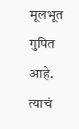मूलभूत गुपित आहे. त्याचं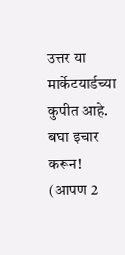उत्तर या मार्केटयार्डच्या कुपीत आहे. बघा इचार करून!
(आपण 2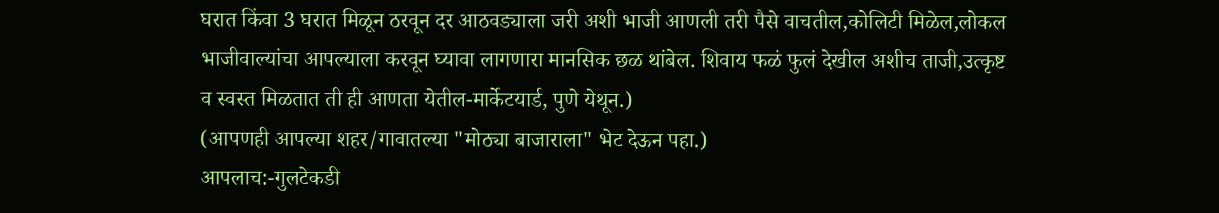घरात किंवा 3 घरात मिळून ठरवून दर आठवड्याला जरी अशी भाजी आणली तरी पैसे वाचतील,कोलिटी मिळेल,लोकल भाजीवाल्यांचा आपल्याला करवून घ्यावा लागणारा मानसिक छळ थांबेल. शिवाय फळं फुलं देखील अशीच ताजी,उत्कृष्ट व स्वस्त मिळतात ती ही आणता येतील-मार्केटयार्ड, पुणे येथून.)
(आपणही आपल्या शहर/गावातल्या "मोठ्या बाजाराला" भेट देऊन पहा.)
आपलाच:-गुलटेकडी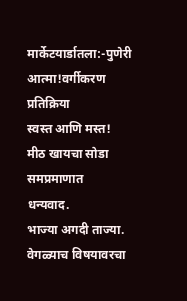मार्केटयार्डातला:-पुणेरी आत्मा!वर्गीकरण
प्रतिक्रिया
स्वस्त आणि मस्त!
मीठ खायचा सोडा समप्रमाणात
धन्यवाद.
भाज्या अगदी ताज्या.
वेगळ्याच विषयावरचा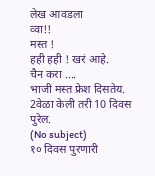लेख आवडला
व्वा!!
मस्त !
हही हही ! खरं आहे.
चैन करा ....
भाजी मस्त फ्रेश दिसतेय.
2वेळा केली तरी 10 दिवस पुरेल.
(No subject)
१० दिवस पुरणारी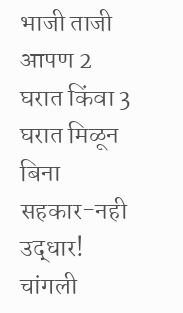भाजी ताजी
आपण 2 घरात किंवा 3 घरात मिळून
बिना सहकार-नही उद्धार!
चांगली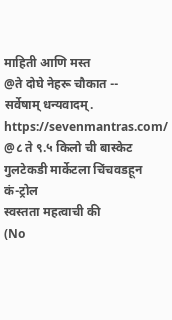माहिती आणि मस्त
@ते दोघे नेहरू चौकात --
सर्वेषाम् धन्यवादम्.
https://sevenmantras.com/
@८ ते ९.५ किलो ची बास्केट
गुलटेकडी मार्केटला चिंचवडहून
कं-ट्रोल
स्वस्तता महत्वाची की
(No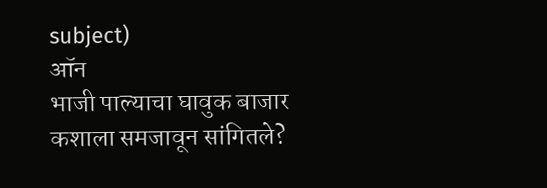subject)
ऑन
भाजी पाल्याचा घावुक बाजार
कशाला समजावून सांगितले?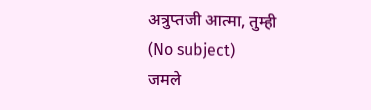अत्रुप्तजी आत्मा, तुम्ही
(No subject)
जमले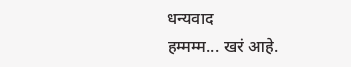धन्यवाद
हम्मम्म... खरं आहे.